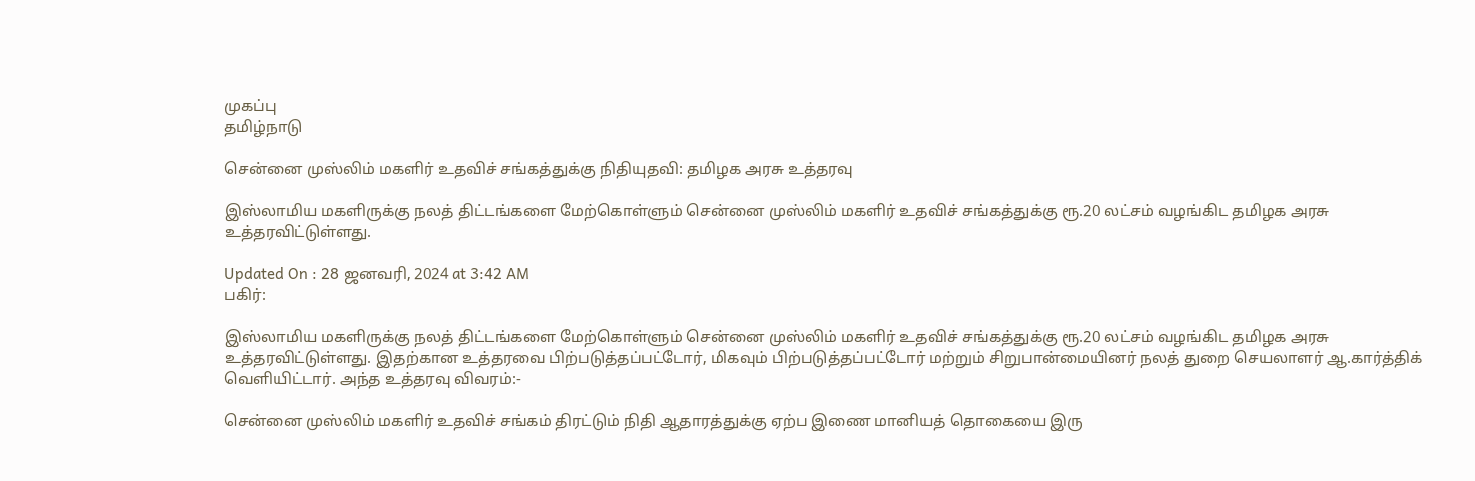முகப்பு
தமிழ்நாடு

சென்னை முஸ்லிம் மகளிர் உதவிச் சங்கத்துக்கு நிதியுதவி: தமிழக அரசு உத்தரவு

இஸ்லாமிய மகளிருக்கு நலத் திட்டங்களை மேற்கொள்ளும் சென்னை முஸ்லிம் மகளிர் உதவிச் சங்கத்துக்கு ரூ.20 லட்சம் வழங்கிட தமிழக அரசு உத்தரவிட்டுள்ளது.

Updated On : 28 ஜனவரி, 2024 at 3:42 AM
பகிர்:

இஸ்லாமிய மகளிருக்கு நலத் திட்டங்களை மேற்கொள்ளும் சென்னை முஸ்லிம் மகளிர் உதவிச் சங்கத்துக்கு ரூ.20 லட்சம் வழங்கிட தமிழக அரசு உத்தரவிட்டுள்ளது. இதற்கான உத்தரவை பிற்படுத்தப்பட்டோர், மிகவும் பிற்படுத்தப்பட்டோர் மற்றும் சிறுபான்மையினர் நலத் துறை செயலாளர் ஆ.கார்த்திக் வெளியிட்டார். அந்த உத்தரவு விவரம்:-

சென்னை முஸ்லிம் மகளிர் உதவிச் சங்கம் திரட்டும் நிதி ஆதாரத்துக்கு ஏற்ப இணை மானியத் தொகையை இரு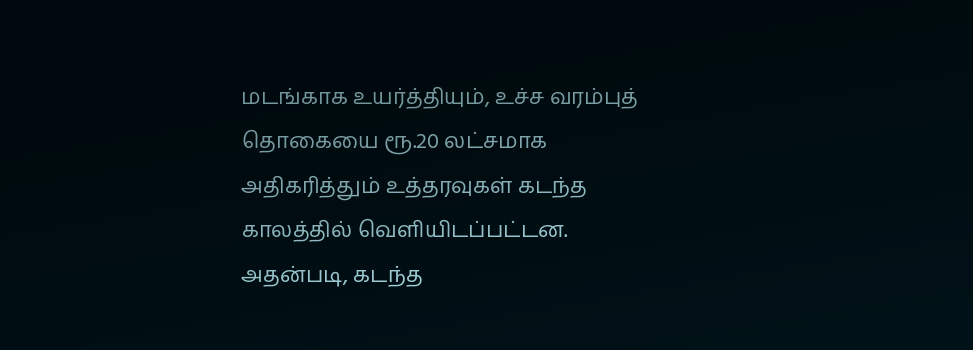மடங்காக உயர்த்தியும், உச்ச வரம்புத் தொகையை ரூ.20 லட்சமாக அதிகரித்தும் உத்தரவுகள் கடந்த காலத்தில் வெளியிடப்பட்டன. அதன்படி, கடந்த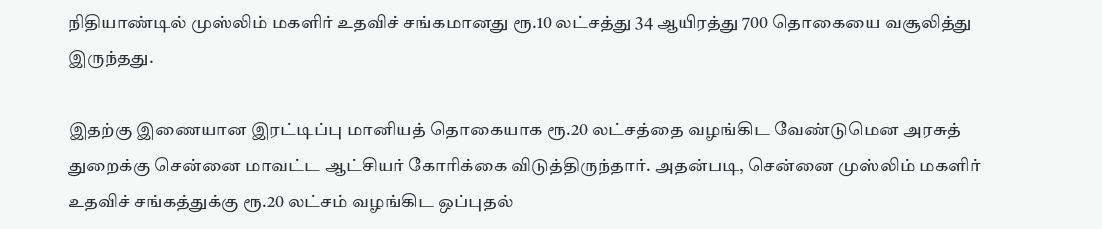நிதியாண்டில் முஸ்லிம் மகளிர் உதவிச் சங்கமானது ரூ.10 லட்சத்து 34 ஆயிரத்து 700 தொகையை வசூலித்து இருந்தது.

இதற்கு இணையான இரட்டிப்பு மானியத் தொகையாக ரூ.20 லட்சத்தை வழங்கிட வேண்டுமென அரசுத் துறைக்கு சென்னை மாவட்ட ஆட்சியர் கோரிக்கை விடுத்திருந்தார். அதன்படி, சென்னை முஸ்லிம் மகளிர் உதவிச் சங்கத்துக்கு ரூ.20 லட்சம் வழங்கிட ஒப்புதல்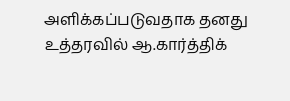அளிக்கப்படுவதாக தனது உத்தரவில் ஆ.கார்த்திக்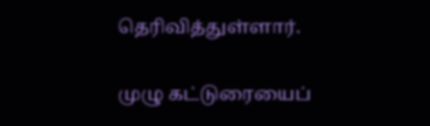தெரிவித்துள்ளார்.

முழு கட்டுரையைப்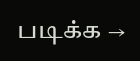படிக்க →